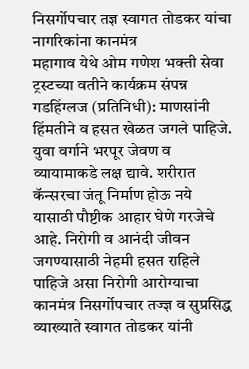निसर्गोपचार तज्ञ स्वागत तोडकर यांचा नागरिकांना कानमंत्र
महागाव येथे ओम गणेश भक्ती सेवा ट्रस्टच्या वतीने कार्यक्रम संपन्न
गडहिंग्लज (प्रतिनिधी): माणसांनी हिंमतीने व हसत खेळत जगले पाहिजे. युवा वर्गाने भरपूर जेवण व व्यायामाकडे लक्ष द्यावे. शरीरात कॅन्सरचा जंतू निर्माण होऊ नये यासाठी पौष्टीक आहार घेणे गरजेचे आहे. निरोगी व आनंदी जीवन जगण्यासाठी नेहमी हसत राहिले पाहिजे असा निरोगी आरोग्याचा कानमंत्र निसर्गोपचार तज्ज्ञ व सुप्रसिद्ध व्याख्याते स्वागत तोडकर यांनी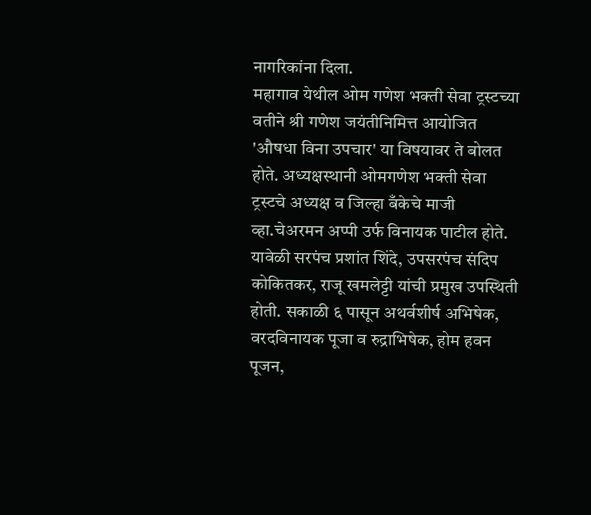नागरिकांना दिला.
महागाव येथील ओम गणेश भक्ती सेवा ट्रस्टच्या वतीने श्री गणेश जयंतीनिमित्त आयोजित 'औषधा विना उपचार' या विषयावर ते बोलत होते. अध्यक्षस्थानी ओमगणेश भक्ती सेवा ट्रस्टचे अध्यक्ष व जिल्हा बँकेचे माजी व्हा.चेअरमन अप्पी उर्फ विनायक पाटील होते. यावेळी सरपंच प्रशांत शिंदे, उपसरपंच संदिप कोकितकर, राजू खमलेट्टी यांची प्रमुख उपस्थिती होती. सकाळी ६ पासून अथर्वशीर्ष अभिषेक, वरदविनायक पूजा व रुद्राभिषेक, होम हवन पूजन,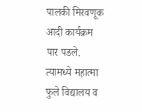पालकी मिरवणूक आदी कार्यक्रम पार पडले. त्यामध्ये महात्मा फुले विद्यालय व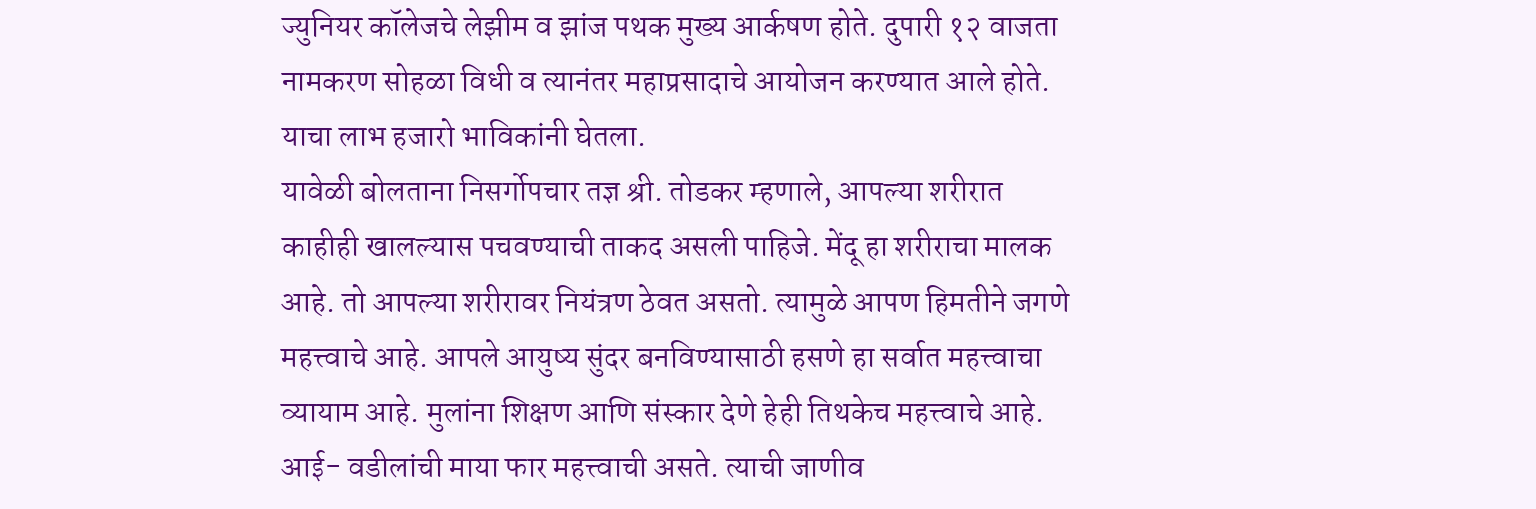ज्युनियर कॉलेजचे लेझीम व झांज पथक मुख्य आर्कषण होते. दुपारी १२ वाजता नामकरण सोहळा विधी व त्यानंतर महाप्रसादाचे आयोजन करण्यात आले होते. याचा लाभ हजारो भाविकांनी घेतला.
यावेळी बोलताना निसर्गोपचार तज्ञ श्री. तोडकर म्हणाले, आपल्या शरीरात काहीही खालल्यास पचवण्याची ताकद असली पाहिजे. मेंदू हा शरीराचा मालक आहे. तो आपल्या शरीरावर नियंत्रण ठेवत असतो. त्यामुळे आपण हिमतीने जगणे महत्त्वाचे आहे. आपले आयुष्य सुंदर बनविण्यासाठी हसणे हा सर्वात महत्त्वाचा व्यायाम आहे. मुलांना शिक्षण आणि संस्कार देणे हेही तिथकेच महत्त्वाचे आहे. आई- वडीलांची माया फार महत्त्वाची असते. त्याची जाणीव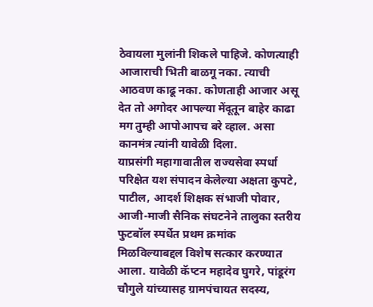ठेवायला मुलांनी शिकले पाहिजे. कोणत्याही आजाराची भिती बाळगू नका. त्याची आठवण काढू नका. कोणताही आजार असू देत तो अगोदर आपल्या मेंदूतून बाहेर काढा मग तुम्ही आपोआपच बरे व्हाल. असा कानमंत्र त्यांनी यावेळी दिला.
याप्रसंगी महागावातील राज्यसेवा स्पर्धा परिक्षेत यश संपादन केलेल्या अक्षता कुपटे, पाटील, आदर्श शिक्षक संभाजी पोवार, आजी-माजी सैनिक संघटनेने तालुका स्तरीय फुटबॉल स्पर्धेत प्रथम क्रमांक मिळविल्याबद्दल विशेष सत्कार करण्यात आला. यावेळी कॅप्टन महादेव घुगरे, पांडूरंग चौगुले यांच्यासह ग्रामपंचायत सदस्य,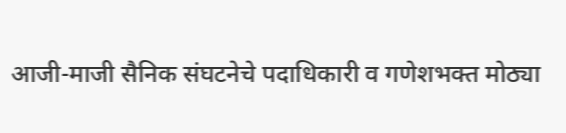आजी-माजी सैनिक संघटनेचे पदाधिकारी व गणेशभक्त मोठ्या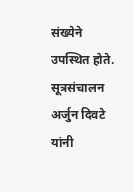संख्येने उपस्थित होते. सूत्रसंचालन अर्जुन दिवटे यांनी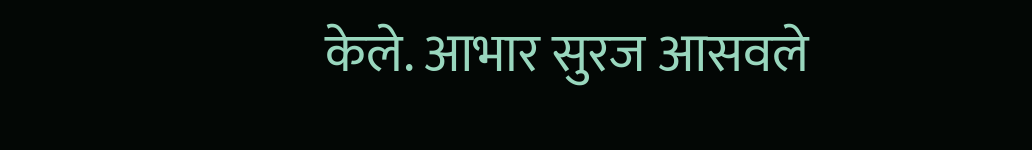केले. आभार सुरज आसवले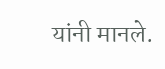यांनी मानले.